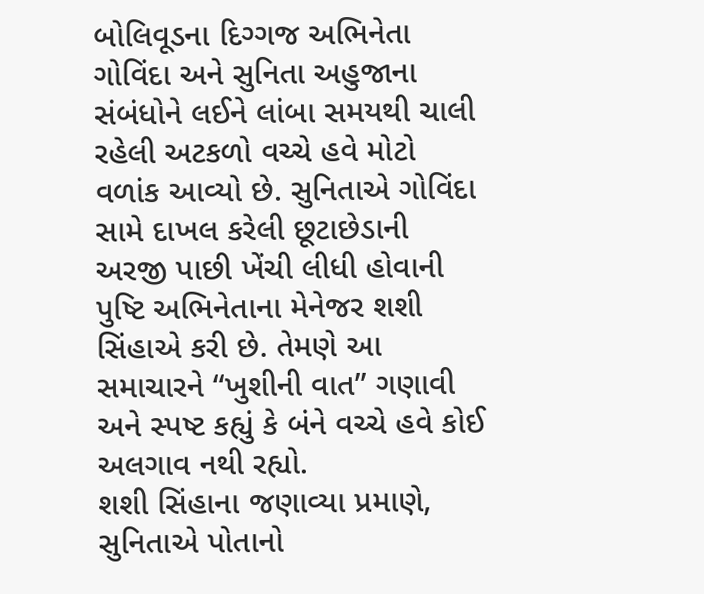બોલિવૂડના દિગ્ગજ અભિનેતા ગોવિંદા અને સુનિતા અહુજાના સંબંધોને લઈને લાંબા સમયથી ચાલી રહેલી અટકળો વચ્ચે હવે મોટો વળાંક આવ્યો છે. સુનિતાએ ગોવિંદા સામે દાખલ કરેલી છૂટાછેડાની અરજી પાછી ખેંચી લીધી હોવાની પુષ્ટિ અભિનેતાના મેનેજર શશી સિંહાએ કરી છે. તેમણે આ સમાચારને “ખુશીની વાત” ગણાવી અને સ્પષ્ટ કહ્યું કે બંને વચ્ચે હવે કોઈ અલગાવ નથી રહ્યો.
શશી સિંહાના જણાવ્યા પ્રમાણે, સુનિતાએ પોતાનો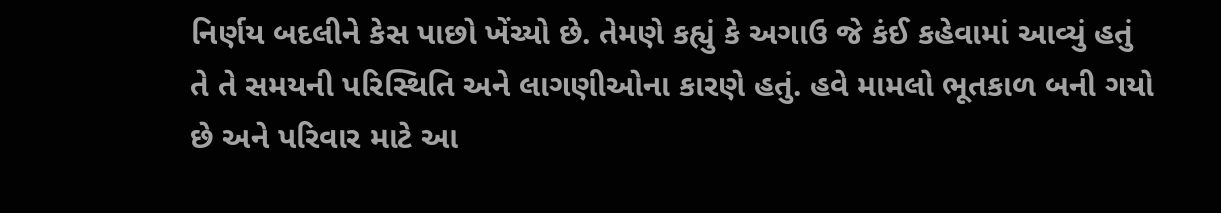નિર્ણય બદલીને કેસ પાછો ખેંચ્યો છે. તેમણે કહ્યું કે અગાઉ જે કંઈ કહેવામાં આવ્યું હતું તે તે સમયની પરિસ્થિતિ અને લાગણીઓના કારણે હતું. હવે મામલો ભૂતકાળ બની ગયો છે અને પરિવાર માટે આ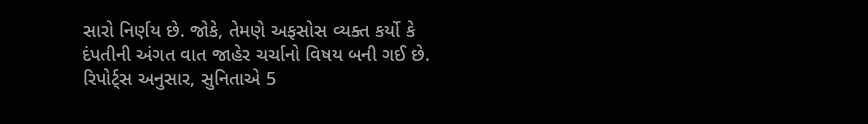સારો નિર્ણય છે. જોકે, તેમણે અફસોસ વ્યક્ત કર્યો કે દંપતીની અંગત વાત જાહેર ચર્ચાનો વિષય બની ગઈ છે.
રિપોર્ટ્સ અનુસાર, સુનિતાએ 5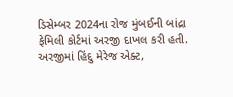ડિસેમ્બર 2024ના રોજ મુંબઈની બાંદ્રા ફેમિલી કોર્ટમાં અરજી દાખલ કરી હતી. અરજીમાં હિંદુ મેરેજ એક્ટ,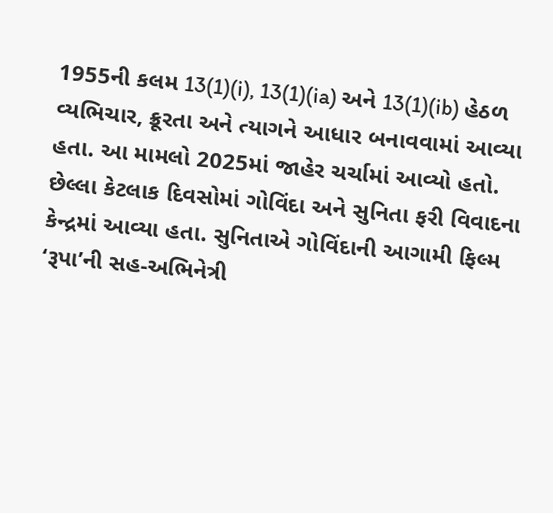1955ની કલમ 13(1)(i), 13(1)(ia) અને 13(1)(ib) હેઠળ વ્યભિચાર, ક્રૂરતા અને ત્યાગને આધાર બનાવવામાં આવ્યા હતા. આ મામલો 2025માં જાહેર ચર્ચામાં આવ્યો હતો.
છેલ્લા કેટલાક દિવસોમાં ગોવિંદા અને સુનિતા ફરી વિવાદના કેન્દ્રમાં આવ્યા હતા. સુનિતાએ ગોવિંદાની આગામી ફિલ્મ ‘રૂપા’ની સહ-અભિનેત્રી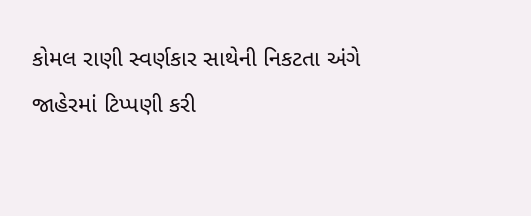કોમલ રાણી સ્વર્ણકાર સાથેની નિકટતા અંગે જાહેરમાં ટિપ્પણી કરી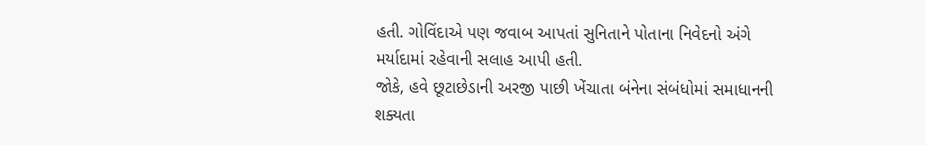હતી. ગોવિંદાએ પણ જવાબ આપતાં સુનિતાને પોતાના નિવેદનો અંગે મર્યાદામાં રહેવાની સલાહ આપી હતી.
જોકે, હવે છૂટાછેડાની અરજી પાછી ખેંચાતા બંનેના સંબંધોમાં સમાધાનની શક્યતા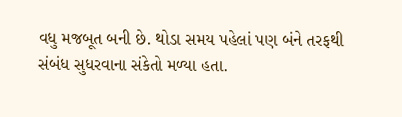વધુ મજબૂત બની છે. થોડા સમય પહેલાં પણ બંને તરફથી સંબંધ સુધરવાના સંકેતો મળ્યા હતા.